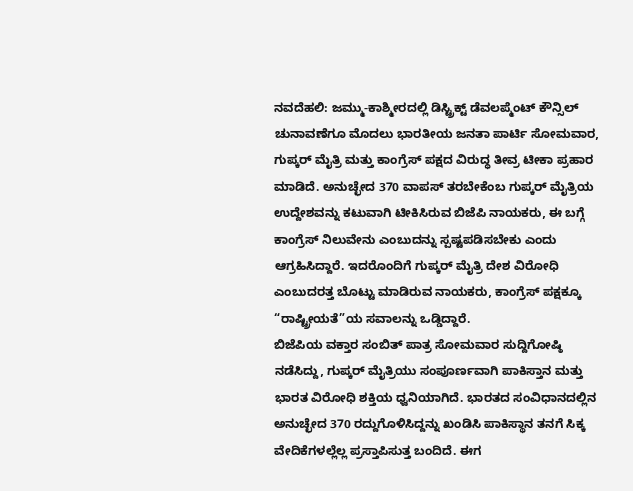ನವದೆಹಲಿ: ಜಮ್ಮು-ಕಾಶ್ಮೀರದಲ್ಲಿ ಡಿಸ್ಟ್ರಿಕ್ಟ್ ಡೆವಲಪ್ಮೆಂಟ್ ಕೌನ್ಸಿಲ್ ಚುನಾವಣೆಗೂ ಮೊದಲು ಭಾರತೀಯ ಜನತಾ ಪಾರ್ಟಿ ಸೋಮವಾರ, ಗುಪ್ಕರ್ ಮೈತ್ರಿ ಮತ್ತು ಕಾಂಗ್ರೆಸ್ ಪಕ್ಷದ ವಿರುದ್ಧ ತೀವ್ರ ಟೀಕಾ ಪ್ರಹಾರ ಮಾಡಿದೆ. ಅನುಚ್ಛೇದ 370 ವಾಪಸ್ ತರಬೇಕೆಂಬ ಗುಪ್ಕರ್ ಮೈತ್ರಿಯ ಉದ್ದೇಶವನ್ನು ಕಟುವಾಗಿ ಟೀಕಿಸಿರುವ ಬಿಜೆಪಿ ನಾಯಕರು, ಈ ಬಗ್ಗೆ ಕಾಂಗ್ರೆಸ್ ನಿಲುವೇನು ಎಂಬುದನ್ನು ಸ್ಪಷ್ಟಪಡಿಸಬೇಕು ಎಂದು ಆಗ್ರಹಿಸಿದ್ದಾರೆ. ಇದರೊಂದಿಗೆ ಗುಪ್ಕರ್ ಮೈತ್ರಿ ದೇಶ ವಿರೋಧಿ ಎಂಬುದರತ್ತ ಬೊಟ್ಟು ಮಾಡಿರುವ ನಾಯಕರು, ಕಾಂಗ್ರೆಸ್ ಪಕ್ಷಕ್ಕೂ “ರಾಷ್ಟ್ರೀಯತೆ”ಯ ಸವಾಲನ್ನು ಒಡ್ಡಿದ್ದಾರೆ.
ಬಿಜೆಪಿಯ ವಕ್ತಾರ ಸಂಬಿತ್ ಪಾತ್ರ ಸೋಮವಾರ ಸುದ್ದಿಗೋಷ್ಠಿ ನಡೆಸಿದ್ದು, ಗುಪ್ಕರ್ ಮೈತ್ರಿಯು ಸಂಪೂರ್ಣವಾಗಿ ಪಾಕಿಸ್ತಾನ ಮತ್ತು ಭಾರತ ವಿರೋಧಿ ಶಕ್ತಿಯ ಧ್ವನಿಯಾಗಿದೆ. ಭಾರತದ ಸಂವಿಧಾನದಲ್ಲಿನ ಅನುಚ್ಛೇದ 370 ರದ್ದುಗೊಳಿಸಿದ್ದನ್ನು ಖಂಡಿಸಿ ಪಾಕಿಸ್ಥಾನ ತನಗೆ ಸಿಕ್ಕ ವೇದಿಕೆಗಳಲ್ಲೆಲ್ಲ ಪ್ರಸ್ತಾಪಿಸುತ್ತ ಬಂದಿದೆ. ಈಗ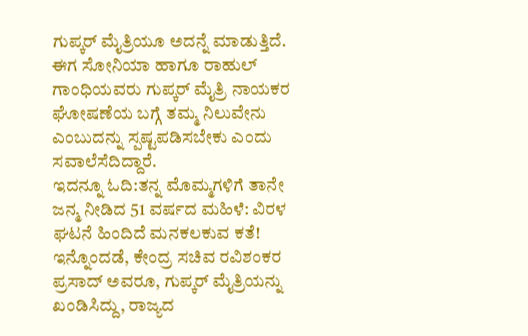ಗುಪ್ಕರ್ ಮೈತ್ರಿಯೂ ಅದನ್ನೆ ಮಾಡುತ್ತಿದೆ. ಈಗ ಸೋನಿಯಾ ಹಾಗೂ ರಾಹುಲ್ ಗಾಂಧಿಯವರು ಗುಪ್ಕರ್ ಮೈತ್ರಿ ನಾಯಕರ ಘೋಷಣೆಯ ಬಗ್ಗೆ ತಮ್ಮ ನಿಲುವೇನು ಎಂಬುದನ್ನು ಸ್ಪಷ್ಟಪಡಿಸಬೇಕು ಎಂದು ಸವಾಲೆಸೆದಿದ್ದಾರೆ.
ಇದನ್ನೂ ಓದಿ:ತನ್ನ ಮೊಮ್ಮಗಳಿಗೆ ತಾನೇ ಜನ್ಮ ನೀಡಿದ 51 ವರ್ಷದ ಮಹಿಳೆ: ವಿರಳ ಘಟನೆ ಹಿಂದಿದೆ ಮನಕಲಕುವ ಕತೆ!
ಇನ್ನೊಂದಡೆ, ಕೇಂದ್ರ ಸಚಿವ ರವಿಶಂಕರ ಪ್ರಸಾದ್ ಅವರೂ, ಗುಪ್ಕರ್ ಮೈತ್ರಿಯನ್ನು ಖಂಡಿಸಿದ್ದು, ರಾಜ್ಯದ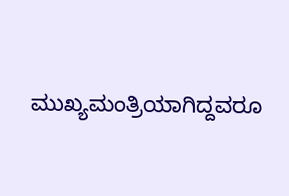ಮುಖ್ಯಮಂತ್ರಿಯಾಗಿದ್ದವರೂ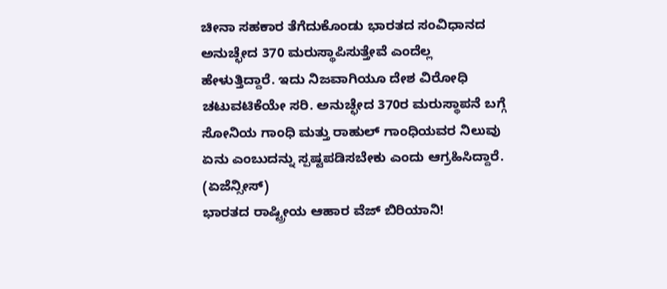ಚೀನಾ ಸಹಕಾರ ತೆಗೆದುಕೊಂಡು ಭಾರತದ ಸಂವಿಧಾನದ ಅನುಚ್ಛೇದ 370 ಮರುಸ್ಥಾಪಿಸುತ್ತೇವೆ ಎಂದೆಲ್ಲ ಹೇಳುತ್ತಿದ್ದಾರೆ. ಇದು ನಿಜವಾಗಿಯೂ ದೇಶ ವಿರೋಧಿ ಚಟುವಟಿಕೆಯೇ ಸರಿ. ಅನುಚ್ಛೇದ 370ರ ಮರುಸ್ಥಾಪನೆ ಬಗ್ಗೆ ಸೋನಿಯ ಗಾಂಧಿ ಮತ್ತು ರಾಹುಲ್ ಗಾಂಧಿಯವರ ನಿಲುವು ಏನು ಎಂಬುದನ್ನು ಸ್ಪಷ್ಟಪಡಿಸಬೇಕು ಎಂದು ಆಗ್ರಹಿಸಿದ್ದಾರೆ. (ಏಜೆನ್ಸೀಸ್)
ಭಾರತದ ರಾಷ್ಟ್ರೀಯ ಆಹಾರ ವೆಜ್ ಬಿರಿಯಾನಿ!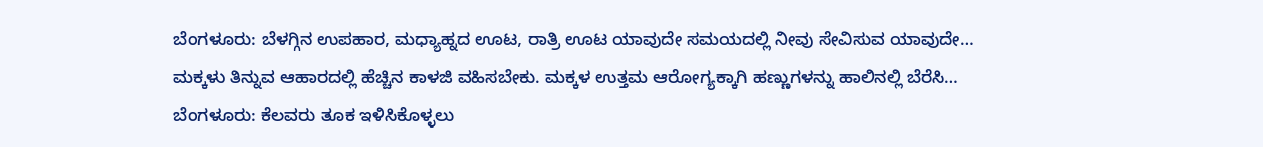ಬೆಂಗಳೂರು: ಬೆಳಗ್ಗಿನ ಉಪಹಾರ, ಮಧ್ಯಾಹ್ನದ ಊಟ, ರಾತ್ರಿ ಊಟ ಯಾವುದೇ ಸಮಯದಲ್ಲಿ ನೀವು ಸೇವಿಸುವ ಯಾವುದೇ…
ಮಕ್ಕಳು ತಿನ್ನುವ ಆಹಾರದಲ್ಲಿ ಹೆಚ್ಚಿನ ಕಾಳಜಿ ವಹಿಸಬೇಕು. ಮಕ್ಕಳ ಉತ್ತಮ ಆರೋಗ್ಯಕ್ಕಾಗಿ ಹಣ್ಣುಗಳನ್ನು ಹಾಲಿನಲ್ಲಿ ಬೆರೆಸಿ…
ಬೆಂಗಳೂರು: ಕೆಲವರು ತೂಕ ಇಳಿಸಿಕೊಳ್ಳಲು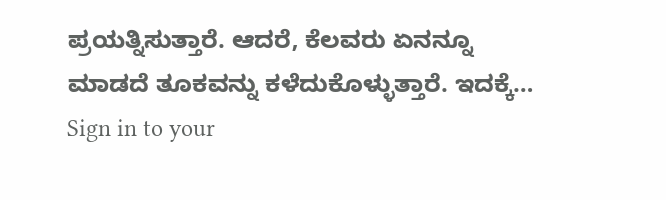ಪ್ರಯತ್ನಿಸುತ್ತಾರೆ. ಆದರೆ, ಕೆಲವರು ಏನನ್ನೂ ಮಾಡದೆ ತೂಕವನ್ನು ಕಳೆದುಕೊಳ್ಳುತ್ತಾರೆ. ಇದಕ್ಕೆ…
Sign in to your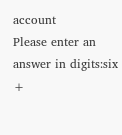account
Please enter an answer in digits:six +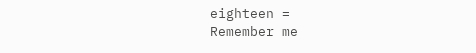eighteen =
Remember me